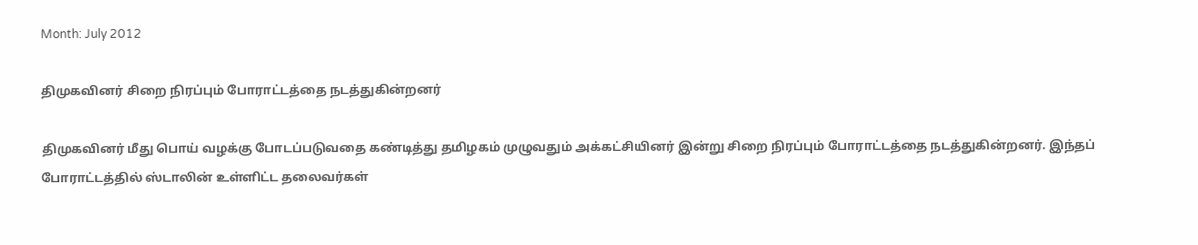Month: July 2012

திமுகவினர் சிறை நிரப்பும் போராட்டத்தை நடத்துகின்றனர்

திமுகவினர் மீது பொய் வழக்கு போடப்படுவதை கண்டித்து தமிழகம் முழுவதும் அக்கட்சியினர் இன்று சிறை நிரப்பும் போராட்டத்தை நடத்துகின்றனர். இந்தப் போராட்டத்தில் ஸ்டாலின் உள்ளிட்ட தலைவர்கள்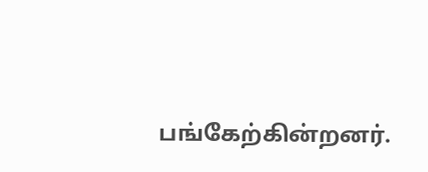பங்கேற்கின்றனர்.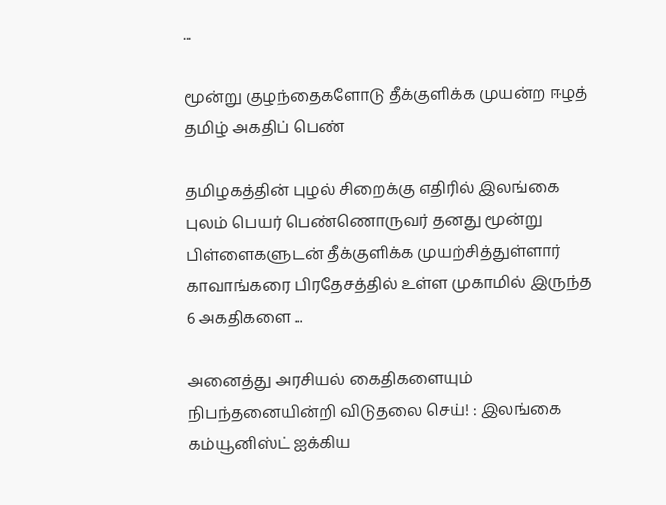...

மூன்று குழந்தைகளோடு தீக்குளிக்க முயன்ற ஈழத் தமிழ் அகதிப் பெண்

தமிழகத்தின் புழல் சிறைக்கு எதிரில் இலங்கை புலம் பெயர் பெண்ணொருவர் தனது மூன்று பிள்ளைகளுடன் தீக்குளிக்க முயற்சித்துள்ளார் காவாங்கரை பிரதேசத்தில் உள்ள முகாமில் இருந்த 6 அகதிகளை ...

அனைத்து அரசியல் கைதிகளையும் நிபந்தனையின்றி விடுதலை செய்! : இலங்கை கம்யூனிஸ்ட் ஐக்கிய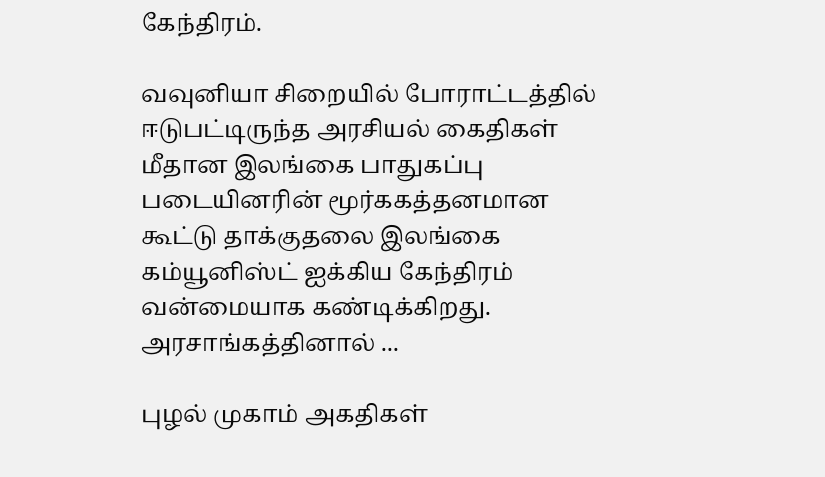கேந்திரம்.

வவுனியா சிறையில் போராட்டத்தில் ஈடுபட்டிருந்த அரசியல் கைதிகள் மீதான இலங்கை பாதுகப்பு படையினரின் மூர்ககத்தனமான கூட்டு தாக்குதலை இலங்கை கம்யூனிஸ்ட் ஐக்கிய கேந்திரம் வன்மையாக கண்டிக்கிறது. அரசாங்கத்தினால் ...

புழல் முகாம் அகதிகள்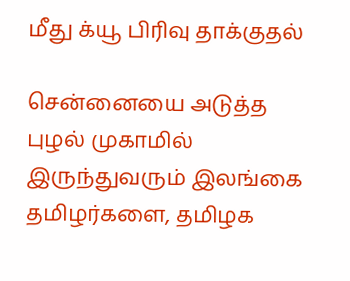மீது க்யூ பிரிவு தாக்குதல்

சென்னையை அடுத்த புழல் முகாமில் இருந்துவரும் இலங்கை தமிழர்களை, தமிழக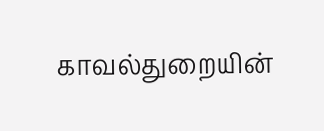காவல்துறையின்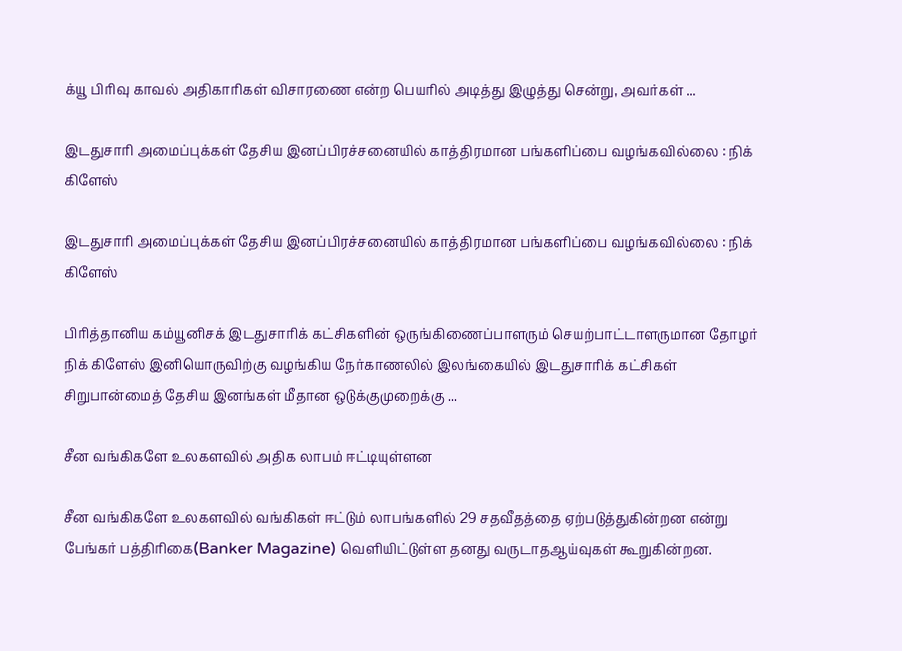க்யூ பிரிவு காவல் அதிகாரிகள் விசாரணை என்ற பெயரில் அடித்து இழுத்து சென்று, அவர்கள் ...

இடதுசாரி அமைப்புக்கள் தேசிய இனப்பிரச்சனையில் காத்திரமான பங்களிப்பை வழங்கவில்லை : நிக் கிளேஸ்

இடதுசாரி அமைப்புக்கள் தேசிய இனப்பிரச்சனையில் காத்திரமான பங்களிப்பை வழங்கவில்லை : நிக் கிளேஸ்

பிரித்தானிய கம்யூனிசக் இடதுசாரிக் கட்சிகளின் ஒருங்கிணைப்பாளரும் செயற்பாட்டாளருமான தோழர் நிக் கிளேஸ் இனியொருவிற்கு வழங்கிய நேர்காணலில் இலங்கையில் இடதுசாரிக் கட்சிகள் சிறுபான்மைத் தேசிய இனங்கள் மீதான ஒடுக்குமுறைக்கு ...

சீன வங்கிகளே உலகளவில் அதிக லாபம் ஈட்டியுள்ளன

சீன வங்கிகளே உலகளவில் வங்கிகள் ஈட்டும் லாபங்களில் 29 சதவீதத்தை ஏற்படுத்துகின்றன என்று பேங்கர் பத்திரிகை(Banker Magazine) வெளியிட்டுள்ள தனது வருடாதஆய்வுகள் கூறுகின்றன.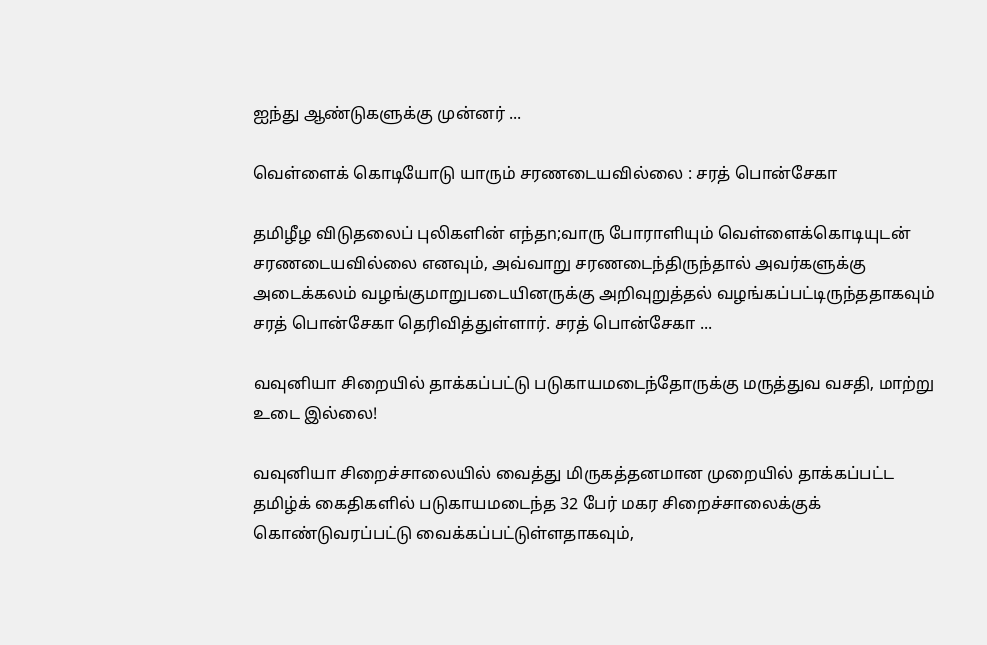ஐந்து ஆண்டுகளுக்கு முன்னர் ...

வெள்ளைக் கொடியோடு யாரும் சரணடையவில்லை : சரத் பொன்சேகா

தமிழீழ விடுதலைப் புலிகளின் எந்தn;வாரு போராளியும் வெள்ளைக்கொடியுடன் சரணடையவில்லை எனவும், அவ்வாறு சரணடைந்திருந்தால் அவர்களுக்கு அடைக்கலம் வழங்குமாறுபடையினருக்கு அறிவுறுத்தல் வழங்கப்பட்டிருந்ததாகவும் சரத் பொன்சேகா தெரிவித்துள்ளார். சரத் பொன்சேகா ...

வவுனியா சிறையில் தாக்கப்பட்டு படுகாயமடைந்தோருக்கு மருத்துவ வசதி, மாற்று உடை இல்லை!

வவுனியா சிறைச்சாலையில் வைத்து மிருகத்தனமான முறையில் தாக்கப்பட்ட தமிழ்க் கைதிகளில் படுகாயமடைந்த 32 பேர் மகர சிறைச்சாலைக்குக் கொண்டுவரப்பட்டு வைக்கப்பட்டுள்ளதாகவும்,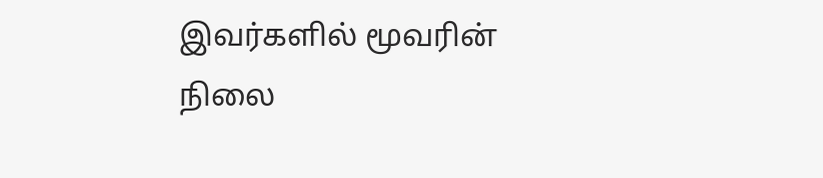இவர்களில் மூவரின் நிலை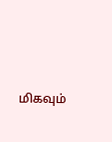மிகவும்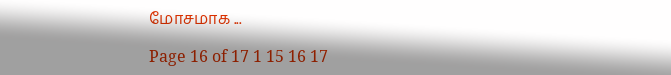மோசமாக ...

Page 16 of 17 1 15 16 17